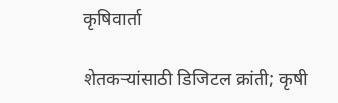कृषिवार्ता

शेतकऱ्यांसाठी डिजिटल क्रांती; कृषी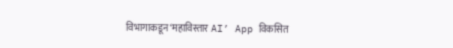विभागाकडून ‘महाविस्तार AI’ App विकसित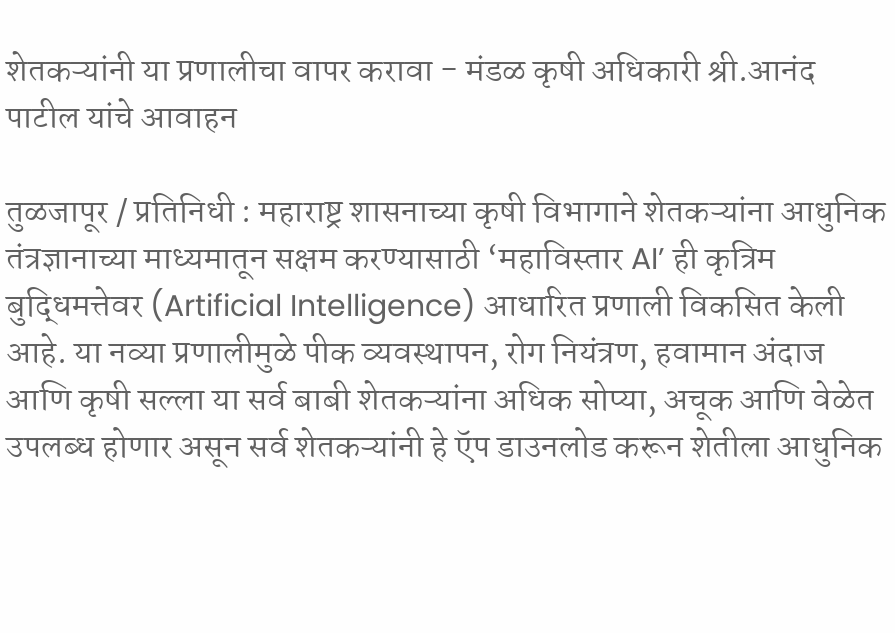शेतकऱ्यांनी या प्रणालीचा वापर करावा - मंडळ कृषी अधिकारी श्री.आनंद पाटील यांचे आवाहन

तुळजापूर / प्रतिनिधी : महाराष्ट्र शासनाच्या कृषी विभागाने शेतकऱ्यांना आधुनिक तंत्रज्ञानाच्या माध्यमातून सक्षम करण्यासाठी ‘महाविस्तार AI’ ही कृत्रिम बुद्धिमत्तेवर (Artificial Intelligence) आधारित प्रणाली विकसित केली आहे. या नव्या प्रणालीमुळे पीक व्यवस्थापन, रोग नियंत्रण, हवामान अंदाज आणि कृषी सल्ला या सर्व बाबी शेतकऱ्यांना अधिक सोप्या, अचूक आणि वेळेत उपलब्ध होणार असून सर्व शेतकऱ्यांनी हे ऍप डाउनलोड करून शेतीला आधुनिक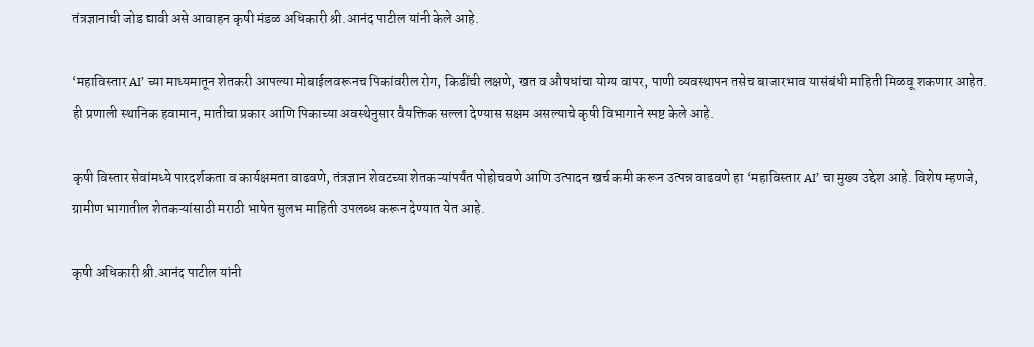तंत्रज्ञानाची जोड द्यावी असे आवाहन कृषी मंडळ अधिकारी श्री.आनंद पाटील यांनी केले आहे.

‘महाविस्तार AI’ च्या माध्यमातून शेतकरी आपल्या मोबाईलवरूनच पिकांवरील रोग, किडींची लक्षणे, खत व औषधांचा योग्य वापर, पाणी व्यवस्थापन तसेच बाजारभाव यासंबंधी माहिती मिळवू शकणार आहेत. ही प्रणाली स्थानिक हवामान, मातीचा प्रकार आणि पिकाच्या अवस्थेनुसार वैयक्तिक सल्ला देण्यास सक्षम असल्याचे कृषी विभागाने स्पष्ट केले आहे.

कृषी विस्तार सेवांमध्ये पारदर्शकता व कार्यक्षमता वाढवणे, तंत्रज्ञान शेवटच्या शेतकऱ्यांपर्यंत पोहोचवणे आणि उत्पादन खर्च कमी करून उत्पन्न वाढवणे हा ‘महाविस्तार AI’ चा मुख्य उद्देश आहे. विशेष म्हणजे, ग्रामीण भागातील शेतकऱ्यांसाठी मराठी भाषेत सुलभ माहिती उपलब्ध करून देण्यात येत आहे.

कृषी अधिकारी श्री.आनंद पाटील यांनी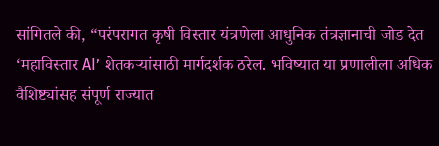सांगितले की, “परंपरागत कृषी विस्तार यंत्रणेला आधुनिक तंत्रज्ञानाची जोड देत ‘महाविस्तार AI’ शेतकऱ्यांसाठी मार्गदर्शक ठरेल. भविष्यात या प्रणालीला अधिक वैशिष्ट्यांसह संपूर्ण राज्यात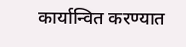कार्यान्वित करण्यात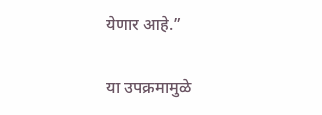येणार आहे.”

या उपक्रमामुळे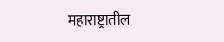महाराष्ट्रातील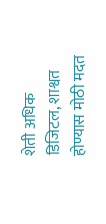शेती अधिक डिजिटल, शाश्वत होण्यास मोठी मदत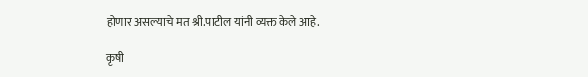होणार असल्याचे मत श्री.पाटील यांनी व्यक्त केले आहे.

कृषी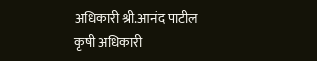अधिकारी श्री.आनंद पाटील
कृषी अधिकारी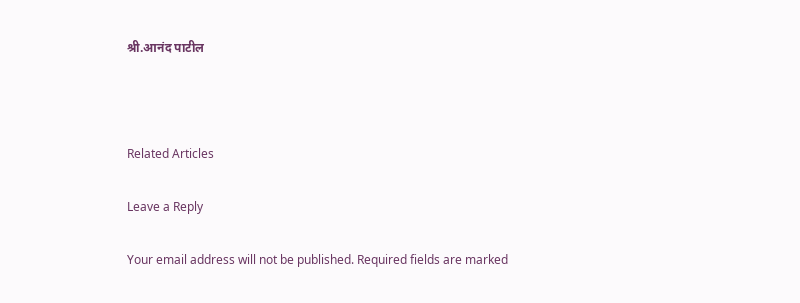श्री.आनंद पाटील



Related Articles

Leave a Reply

Your email address will not be published. Required fields are marked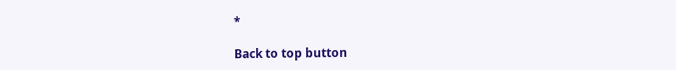*

Back to top button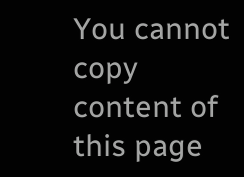You cannot copy content of this page